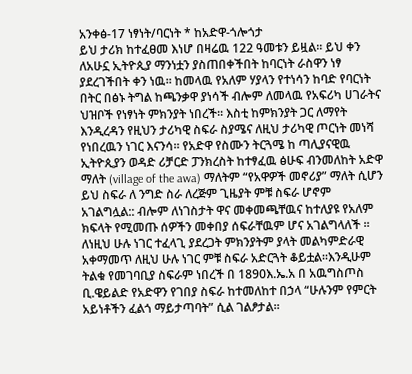አንቀፅ-17 ነፃነት/ባርነት * ከአድዋ-ጎሎጎታ
ይህ ታሪክ ከተፈፀመ እነሆ በዛሬዉ 122 ዓመቱን ይዟል፡፡ ይህ ቀን ለአሁኗ ኢትዮጲያ ማንነቷን ያስጠበቀችበት ከባርነት ራስዋን ነፃ ያደረገችበት ቀን ነዉ፡፡ ከመላዉ የአለም ሃያላን የተነሳን ከባድ የባርነት በትር በፅኑ ትግል ከጫንቃዋ ያነሳች ብሎም ለመላዉ የአፍሪካ ሀገራትና ህዝቦች የነፃነት ምክንያት ነበረች፡፡ እስቲ ከምክንያት ጋር ለማየት እንዲረዳን የዚህን ታሪካዊ ስፍራ ስያሜና ለዚህ ታሪካዊ ጦርነት መነሻ የነበረዉን ነገር እናንሳ፡፡ የአድዋ የስሙን ትርጓሜ ከ ጣሊያናዊዉ ኢትዮጲያን ወዳድ ሪቻርድ ፓንክረስት ከተፃፈዉ ፅሁፍ ብንመለከት አድዋ ማለት (village of the awa) ማለትም “የአዋዎች መኖሪያ” ማለት ሲሆን ይህ ስፍራ ለ ንግድ ስራ ለረጅም ጊዜያት ምቹ ስፍራ ሆኖም አገልግሏል:: ብሎም ለነገስታት ዋና መቀመጫቸዉና ከተለያዩ የአለም ክፍላት የሚመጡ ሰዎችን መቀበያ ሰፍራቸዉም ሆና አገልግላለች ፡፡ለነዚህ ሁሉ ነገር ተፈላጊ ያደረጋት ምክንያትም ያላት መልካምድራዊ አቀማመጥ ለዚህ ሁሉ ነገር ምቹ ስፍራ አድርጓት ቆይቷል፡፡እንዲሁም ትልቁ የመገባቢያ ስፍራም ነበረች በ 1890እ.ኤ.አ በ አዉግስጦስ ቢ.ዌይልድ የአድዋን የገበያ ስፍራ ከተመለከተ በኃላ “ሁሉንም የምርት አይነቶችን ፈልጎ ማይታጣባት” ሲል ገልፆታል፡፡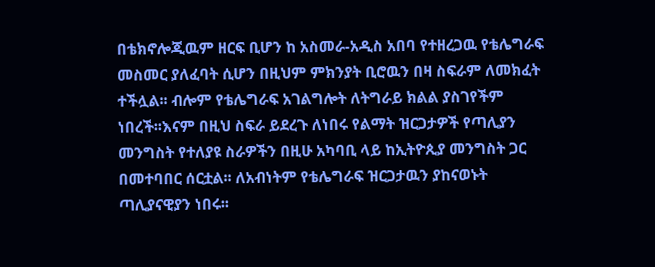በቴክኖሎጂዉም ዘርፍ ቢሆን ከ አስመራ-አዲስ አበባ የተዘረጋዉ የቴሌግራፍ መስመር ያለፈባት ሲሆን በዚህም ምክንያት ቢሮዉን በዛ ስፍራም ለመክፈት ተችሏል፡፡ ብሎም የቴሌግራፍ አገልግሎት ለትግራይ ክልል ያስገየችም ነበረች፡፡እናም በዚህ ስፍራ ይደረጉ ለነበሩ የልማት ዝርጋታዎች የጣሊያን መንግስት የተለያዩ ስራዎችን በዚሁ አካባቢ ላይ ከኢትዮጲያ መንግስት ጋር በመተባበር ሰርቷል፡፡ ለአብነትም የቴሌግራፍ ዝርጋታዉን ያከናወኑት ጣሊያናዊያን ነበሩ፡፡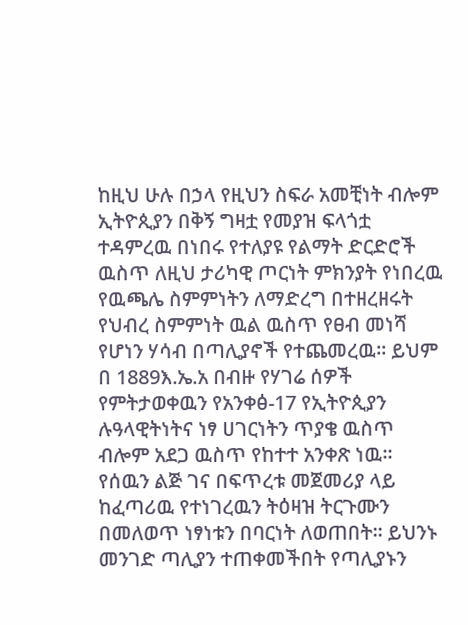ከዚህ ሁሉ በኃላ የዚህን ስፍራ አመቺነት ብሎም ኢትዮጲያን በቅኝ ግዛቷ የመያዝ ፍላጎቷ ተዳምረዉ በነበሩ የተለያዩ የልማት ድርድሮች ዉስጥ ለዚህ ታሪካዊ ጦርነት ምክንያት የነበረዉ የዉጫሌ ስምምነትን ለማድረግ በተዘረዘሩት የህብረ ስምምነት ዉል ዉስጥ የፀብ መነሻ የሆነን ሃሳብ በጣሊያኖች የተጨመረዉ፡፡ ይህም በ 1889እ.ኤ.አ በብዙ የሃገሬ ሰዎች የምትታወቀዉን የአንቀፅ-17 የኢትዮጲያን ሉዓላዊትነትና ነፃ ሀገርነትን ጥያቄ ዉስጥ ብሎም አደጋ ዉስጥ የከተተ አንቀጽ ነዉ፡፡ የሰዉን ልጅ ገና በፍጥረቱ መጀመሪያ ላይ ከፈጣሪዉ የተነገረዉን ትዕዛዝ ትርጉሙን በመለወጥ ነፃነቱን በባርነት ለወጠበት፡፡ ይህንኑ መንገድ ጣሊያን ተጠቀመችበት የጣሊያኑን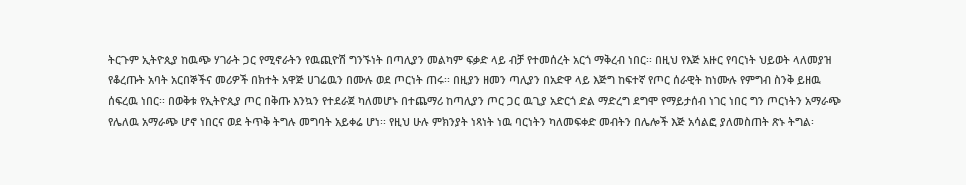ትርጉም ኢትዮጲያ ከዉጭ ሃገራት ጋር የሚኖራትን የዉጪዮሽ ግንኙነት በጣሊያን መልካም ፍቃድ ላይ ብቻ የተመሰረት አርጎ ማቅረብ ነበር፡፡ በዚህ የእጅ አዙር የባርነት ህይወት ላለመያዝ የቆረጡት አባት አርበኞችና መሪዎች በክተት አዋጅ ሀገሬዉን በሙሉ ወደ ጦርነት ጠሩ፡፡ በዚያን ዘመን ጣሊያን በአድዋ ላይ እጅግ ከፍተኛ የጦር ሰራዊት ከነሙሉ የምግብ ስንቅ ይዘዉ ሰፍረዉ ነበር፡፡ በወቅቱ የኢትዮጲያ ጦር በቅጡ እንኳን የተደራጀ ካለመሆኑ በተጨማሪ ከጣሊያን ጦር ጋር ዉጊያ አድርጎ ድል ማድረግ ደግሞ የማይታሰብ ነገር ነበር ግን ጦርነትን አማራጭ የሌለዉ አማራጭ ሆኖ ነበርና ወደ ትጥቅ ትግሉ መግባት አይቀሬ ሆነ፡፡ የዚህ ሁሉ ምክንያት ነጻነት ነዉ ባርነትን ካለመፍቀድ መብትን በሌሎች እጅ አሳልፎ ያለመስጠት ጽኑ ትግል፡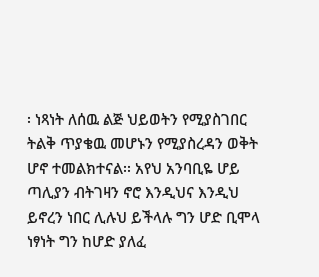፡ ነጻነት ለሰዉ ልጅ ህይወትን የሚያስገበር ትልቅ ጥያቄዉ መሆኑን የሚያስረዳን ወቅት ሆኖ ተመልክተናል፡፡ አየህ አንባቢዬ ሆይ ጣሊያን ብትገዛን ኖሮ እንዲህና እንዲህ ይኖረን ነበር ሊሉህ ይችላሉ ግን ሆድ ቢሞላ ነፃነት ግን ከሆድ ያለፈ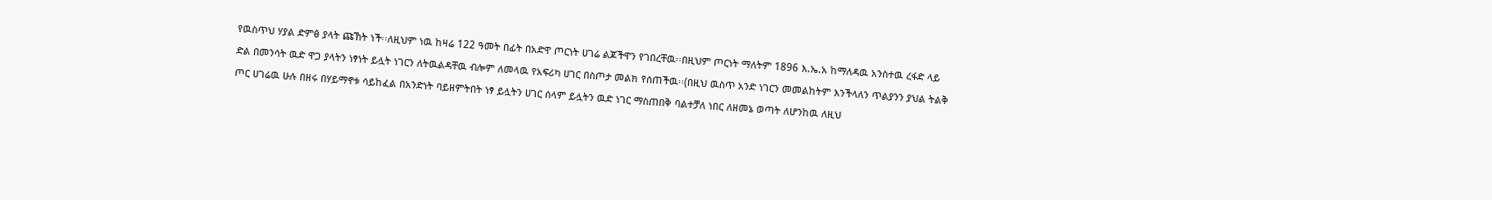የዉስጥህ ሃያል ድምፅ ያላት ጩኸት ነች፡፡ለዚህም ነዉ ከዛሬ 122 ዓመት በፊት በአድዋ ጦርነት ሀገሬ ልጆችዋን የገበረቸዉ፡፡በዚህም ጦርነት ማለትም 1896 እ.ኤ.አ ከማለዳዉ አንስተዉ ረፋድ ላይ ድል በመንሳት ዉድ ዋጋ ያላትን ነፃነት ይሏት ነገርን ለትዉልዳቸዉ ብሎም ለመላዉ የአፍሪካ ሀገር በስጦታ መልክ የሰጠችዉ፡፡(በዚህ ዉስጥ አንድ ነገርን መመልከትም እንችላለን ጥልያንን ያህል ትልቅ ጦር ሀገሬዉ ሁሉ በዘሩ በሃይማኖቱ ሳይከፈል በአንድነት ባይዘምትበት ነፃ ይሏትን ሀገር ሰላም ይሏትን ዉድ ነገር ማስጠበቅ ባልተቻለ ነበር ለዘመኔ ወጣት ለሆንከዉ ለዚህ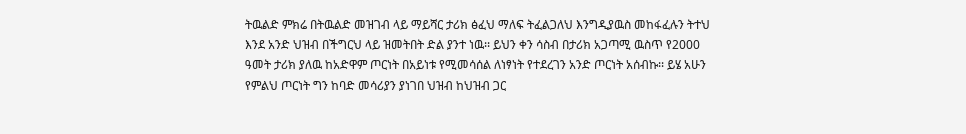ትዉልድ ምክሬ በትዉልድ መዝገብ ላይ ማይሻር ታሪክ ፅፈህ ማለፍ ትፈልጋለህ እንግዲያዉስ መከፋፈሉን ትተህ እንደ አንድ ህዝብ በችግርህ ላይ ዝመትበት ድል ያንተ ነዉ፡፡ ይህን ቀን ሳስብ በታሪክ አጋጣሚ ዉስጥ የ2000 ዓመት ታሪክ ያለዉ ከአድዋም ጦርነት በአይነቱ የሚመሳሰል ለነፃነት የተደረገን አንድ ጦርነት አሰብኩ፡፡ ይሄ አሁን የምልህ ጦርነት ግን ከባድ መሳሪያን ያነገበ ህዝብ ከህዝብ ጋር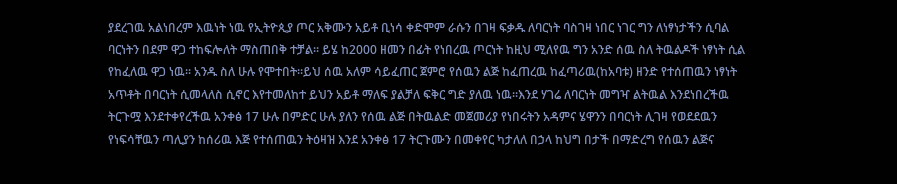ያደረገዉ አልነበረም እዉነት ነዉ የኢትዮጲያ ጦር አቅሙን አይቶ ቢነሳ ቀድሞም ራሱን በገዛ ፍቃዱ ለባርነት ባስገዛ ነበር ነገር ግን ለነፃነታችን ሲባል ባርነትን በደም ዋጋ ተከፍሎለት ማስጠበቅ ተቻል፡፡ ይሄ ከ2000 ዘመን በፊት የነበረዉ ጦርነት ከዚህ ሚለየዉ ግን አንድ ሰዉ ስለ ትዉልዶች ነፃነት ሲል የከፈለዉ ዋጋ ነዉ፡፡ አንዱ ስለ ሁሉ የሞተበት፡፡ይህ ሰዉ አለም ሳይፈጠር ጀምሮ የሰዉን ልጅ ከፈጠረዉ ከፈጣሪዉ(ከአባቱ) ዘንድ የተሰጠዉን ነፃነት አጥቶት በባርነት ሲመላለስ ሲኖር እየተመለከተ ይህን አይቶ ማለፍ ያልቻለ ፍቅር ግድ ያለዉ ነዉ፡፡እንደ ሃገሬ ለባርነት መግዣ ልትዉል እንደነበረችዉ ትርጉሟ እንደተቀየረችዉ አንቀፅ 17 ሁሉ በምድር ሁሉ ያለን የሰዉ ልጅ በትዉልድ መጀመሪያ የነበሩትን አዳምና ሄዋንን በባርነት ሊገዛ የወደደዉን የነፍሳቸዉን ጣሊያን ከሰሪዉ እጅ የተሰጠዉን ትዕዛዝ እንደ አንቀፅ 17 ትርጉሙን በመቀየር ካታለለ በኃላ ከህግ በታች በማድረግ የሰዉን ልጅና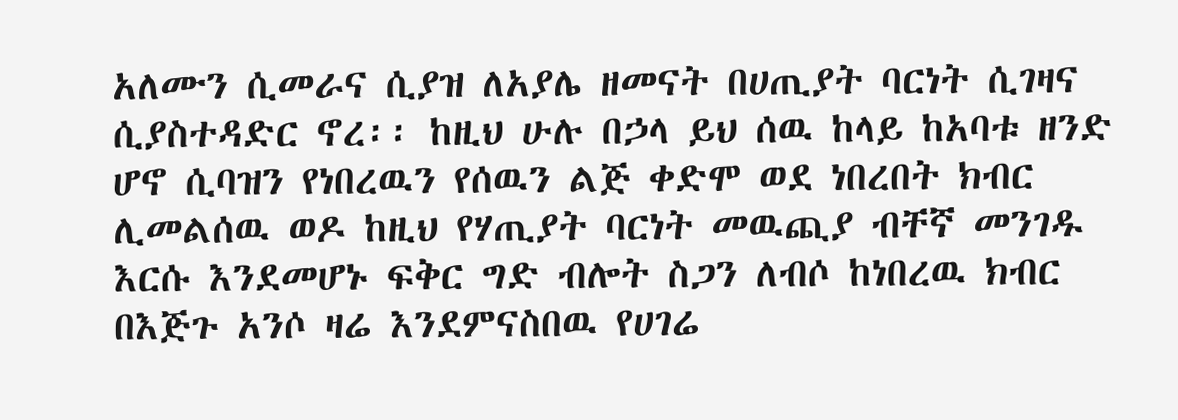አለሙን ሲመራና ሲያዝ ለአያሌ ዘመናት በሀጢያት ባርነት ሲገዛና ሲያስተዳድር ኖረ፡፡ ከዚህ ሁሉ በኃላ ይህ ሰዉ ከላይ ከአባቱ ዘንድ ሆኖ ሲባዝን የነበረዉን የሰዉን ልጅ ቀድሞ ወደ ነበረበት ክብር ሊመልሰዉ ወዶ ከዚህ የሃጢያት ባርነት መዉጪያ ብቸኛ መንገዱ እርሱ እንደመሆኑ ፍቅር ግድ ብሎት ስጋን ለብሶ ከነበረዉ ክብር በእጅጉ አንሶ ዛሬ እንደምናስበዉ የሀገሬ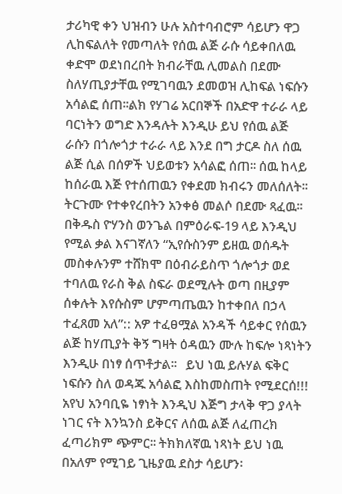ታሪካዊ ቀን ህዝብን ሁሉ አስተባብሮም ሳይሆን ዋጋ ሊከፍልለት የመጣለት የሰዉ ልጅ ራሱ ሳይቀበለዉ ቀድሞ ወደነበረበት ክብራቸዉ ሊመልስ በደሙ ስለሃጢያታቸዉ የሚገባዉን ደመወዝ ሊከፍል ነፍሱን አሳልፎ ሰጠ፡፡ልክ የሃገሬ አርበኞች በአድዋ ተራራ ላይ ባርነትን ወግድ እንዳሉት እንዲሁ ይህ የሰዉ ልጅ ራሱን በጎሎጎታ ተራራ ላይ እንደ በግ ታርዶ ስለ ሰዉ ልጅ ሲል በሰዎች ህይወቱን አሳልፎ ሰጠ፡፡ ሰዉ ከላይ ከሰራዉ እጅ የተሰጠዉን የቀደመ ክብሩን መለሰለት፡፡ ትርጉሙ የተቀየረበትን አንቀፅ መልሶ በደሙ ጻፈዉ፡፡በቅዱስ ዮሃንስ ወንጌል በምዕራፍ-19 ላይ እንዲህ የሚል ቃል እናገኛለን “ኢየሱስንም ይዘዉ ወሰዱት መስቀሉንም ተሸክሞ በዕብራይስጥ ጎሎጎታ ወደ ተባለዉ የራስ ቅል ስፍራ ወደሚሉት ወጣ በዚያም ሰቀሉት እየሱስም ሆምጣጤዉን ከተቀበለ በኃላ ተፈጸመ አለ”:: አዎ ተፈፀሟል አንዳች ሳይቀር የሰዉን ልጅ ከሃጢያት ቅኝ ግዛት ዕዳዉን ሙሉ ከፍሎ ነጻነትን እንዲሁ በነፃ ሰጥቶታል፡፡   ይህ ነዉ ይሉሃል ፍቅር ነፍሱን ስለ ወዳጁ አሳልፎ እስከመስጠት የሚደርሰ!!! አየህ አንባቢዬ ነፃነት እንዲህ እጅግ ታላቅ ዋጋ ያላት ነገር ናት እንኳንስ ይቅርና ለሰዉ ልጅ ለፈጠረክ ፈጣሪክም ጭምር፡፡ ትክክለኛዉ ነጻነት ይህ ነዉ በአለም የሚገይ ጊዜያዉ ደስታ ሳይሆን፡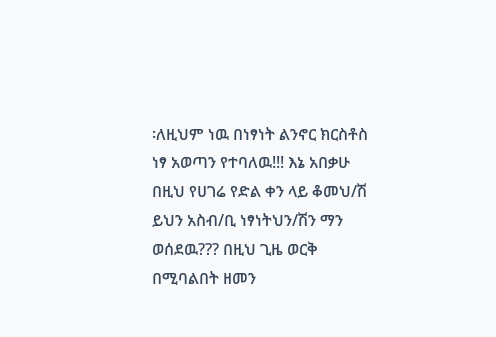፡ለዚህም ነዉ በነፃነት ልንኖር ክርስቶስ ነፃ አወጣን የተባለዉ!!! እኔ አበቃሁ በዚህ የሀገሬ የድል ቀን ላይ ቆመህ/ሽ ይህን አስብ/ቢ ነፃነትህን/ሽን ማን ወሰደዉ??? በዚህ ጊዜ ወርቅ በሚባልበት ዘመን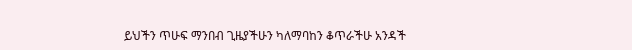ይህችን ጥሁፍ ማንበብ ጊዜያችሁን ካለማባከን ቆጥራችሁ አንዳች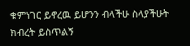ቁምነገር ይኖረዉ ይሆንን ብላችሁ ስላያችሁት ክብረት ይስጥልኝ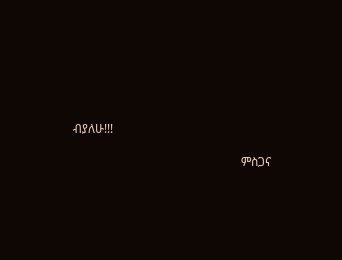ብያለሁ!!!

                                                        ምስጋና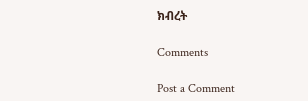ክብረት

Comments

Post a Comment